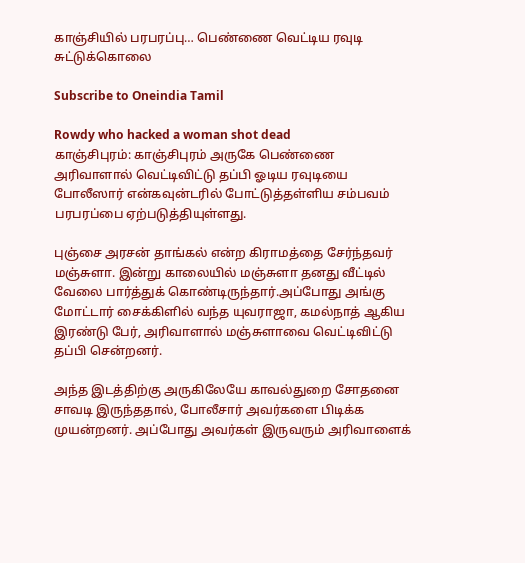காஞ்சியில் பரபரப்பு… பெண்ணை வெட்டிய ரவுடி சுட்டுக்கொலை

Subscribe to Oneindia Tamil

Rowdy who hacked a woman shot dead
காஞ்சிபுரம்: காஞ்சிபுரம் அருகே பெண்ணை அரிவாளால் வெட்டிவிட்டு தப்பி ஓடிய ரவுடியை போலீஸார் என்கவுன்டரில் போட்டுத்தள்ளிய சம்பவம் பரபரப்பை ஏற்படுத்தியுள்ளது.

புஞ்சை அரசன் தாங்கல் என்ற கிராமத்தை சேர்ந்தவர் மஞ்சுளா. இன்று காலையில் மஞ்சுளா தனது வீட்டில் வேலை பார்த்துக் கொண்டிருந்தார்.அப்போது அங்கு மோட்டார் சைக்கிளில் வந்த யுவராஜா, கமல்நாத் ஆகிய இரண்டு பேர், அரிவாளால் மஞ்சுளாவை வெட்டிவிட்டு தப்பி சென்றனர்.

அந்த இடத்திற்கு அருகிலேயே காவல்துறை சோதனை சாவடி இருந்ததால், போலீசார் அவர்களை பிடிக்க முயன்றனர். அப்போது அவர்கள் இருவரும் அரிவாளைக்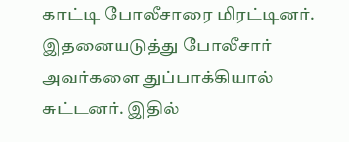காட்டி போலீசாரை மிரட்டினர். இதனையடுத்து போலீசார் அவர்களை துப்பாக்கியால் சுட்டனர். இதில்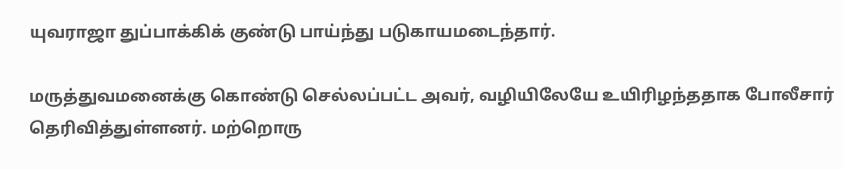யுவராஜா துப்பாக்கிக் குண்டு பாய்ந்து படுகாயமடைந்தார்.

மருத்துவமனைக்கு கொண்டு செல்லப்பட்ட அவர், வழியிலேயே உயிரிழந்ததாக போலீசார் தெரிவித்துள்ளனர். மற்றொரு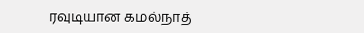ரவுடியான கமல்நாத்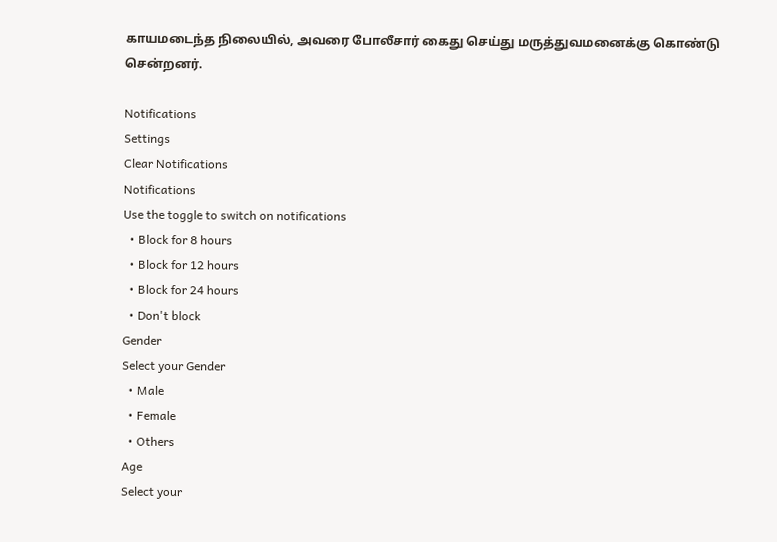காயமடைந்த நிலையில், அவரை போலீசார் கைது செய்து மருத்துவமனைக்கு கொண்டு சென்றனர்.

Notifications
Settings
Clear Notifications
Notifications
Use the toggle to switch on notifications
  • Block for 8 hours
  • Block for 12 hours
  • Block for 24 hours
  • Don't block
Gender
Select your Gender
  • Male
  • Female
  • Others
Age
Select your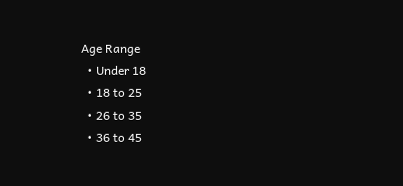Age Range
  • Under 18
  • 18 to 25
  • 26 to 35
  • 36 to 45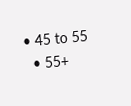• 45 to 55
  • 55+